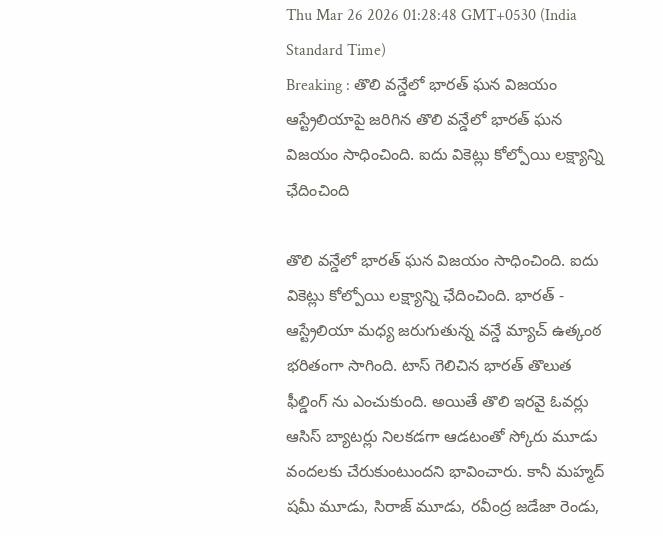Thu Mar 26 2026 01:28:48 GMT+0530 (India Standard Time)
Breaking : తొలి వన్డేలో భారత్ ఘన విజయం
ఆస్ట్రేలియాపై జరిగిన తొలి వన్డేలో భారత్ ఘన విజయం సాధించింది. ఐదు వికెట్లు కోల్పోయి లక్ష్యాన్ని ఛేదించింది

తొలి వన్డేలో భారత్ ఘన విజయం సాధించింది. ఐదు వికెట్లు కోల్పోయి లక్ష్యాన్ని ఛేదించింది. భారత్ - ఆస్ట్రేలియా మధ్య జరుగుతున్న వన్డే మ్యాచ్ ఉత్కంఠ భరితంగా సాగింది. టాస్ గెలిచిన భారత్ తొలుత ఫీల్డింగ్ ను ఎంచుకుంది. అయితే తొలి ఇరవై ఓవర్లు ఆసిస్ బ్యాటర్లు నిలకడగా ఆడటంతో స్కోరు మూడు వందలకు చేరుకుంటుందని భావించారు. కానీ మహ్మద్ షమీ మూడు, సిరాజ్ మూడు, రవీంద్ర జడేజా రెండు,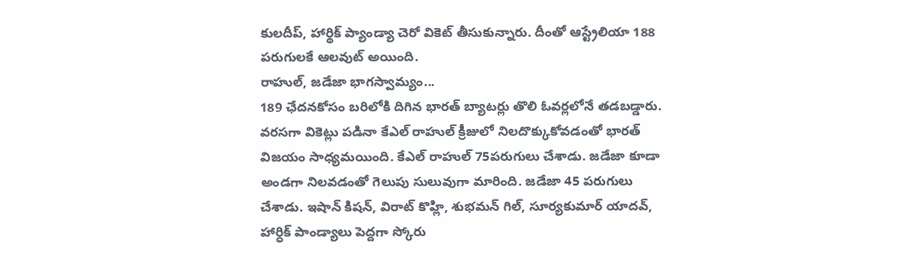కులదీప్, హార్థిక్ ప్యాండ్యా చెరో వికెట్ తీసుకున్నారు. దీంతో ఆస్ట్రేలియా 188 పరుగులకే ఆలవుట్ అయింది.
రాహుల్, జడేజా భాగస్వామ్యం...
189 ఛేదనకోసం బరిలోకి దిగిన భారత్ బ్యాటర్లు తొలి ఓవర్లలోనే తడబడ్డారు. వరసగా వికెట్లు పడినా కేఎల్ రాహుల్ క్రీజులో నిలదొక్కుకోవడంతో భారత్ విజయం సాధ్యమయింది. కేఎల్ రాహుల్ 75పరుగులు చేశాడు. జడేజా కూడా అండగా నిలవడంతో గెలుపు సులువుగా మారింది. జడేజా 45 పరుగులు చేశాడు. ఇషాన్ కిషన్, విరాట్ కొహ్లి, శుభమన్ గిల్, సూర్యకుమార్ యాదవ్, హార్ధిక్ పాండ్యాలు పెద్దగా స్కోరు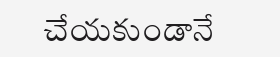చేయకుండానే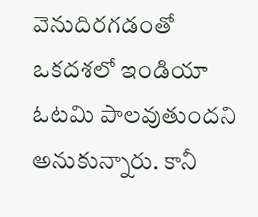వెనుదిరగడంతో ఒకదశలో ఇండియా ఓటమి పాలవుతుందని అనుకున్నారు. కానీ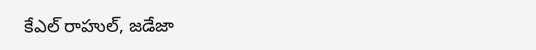కేఎల్ రాహుల్, జడేజా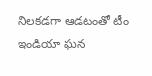నిలకడగా ఆడటంతో టీం ఇండియా ఘన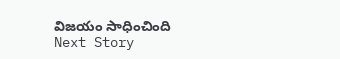విజయం సాధించింది
Next Story